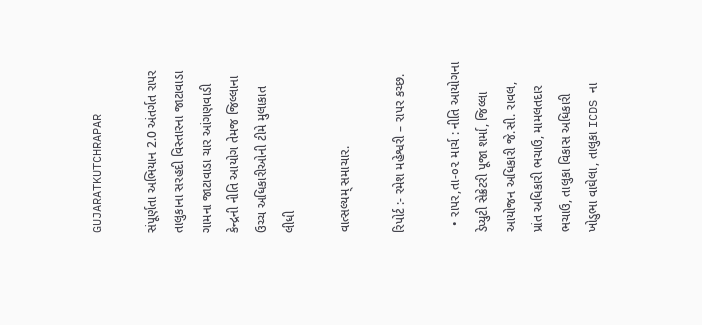GUJARATKUTCHRAPAR

સંપૂર્ણતા અભિયાન 2.0 અંતર્ગત રાપર તાલુકાના સરહદી વિસ્તારના જાટાવાડા ગામના જાટાવાડા ચાર આંગણવાડી કેન્દ્રની નીતિ આયોગ તેમજ જિલ્લાના ઉચ્ચ અધિકારીઓની ટીમે મુલાકાત લીધી

વાત્સલ્યમ્ સમાચાર.

રિપોર્ટ :- રમેશ મહેશ્વરી – રાપર કચ્છ.

  • રાપર,તા-૦૨ માર્ચ : નીતિ આયોગના ડેપ્યુટી સેક્રેટરી પૂજા શર્મા, જિલ્લા આયોજન અધિકારી જે.સી. રાવલ, પ્રાંત અધિકારી ભચાઉ, મામલતદાર ભચાઉ, તાલુકા વિકાસ અધિકારી ખોડુભા વાઘેલા, તાલુકા ICDS ના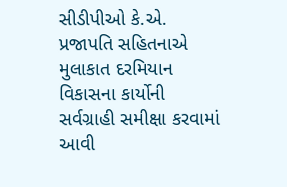સીડીપીઓ કે.એ. પ્રજાપતિ સહિતનાએ મુલાકાત દરમિયાન વિકાસના કાર્યોની સર્વગ્રાહી સમીક્ષા કરવામાં આવી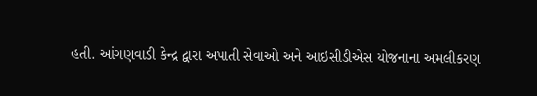હતી. આંગણવાડી કેન્દ્ર દ્વારા અપાતી સેવાઓ અને આઇસીડીએસ યોજનાના અમલીકરણ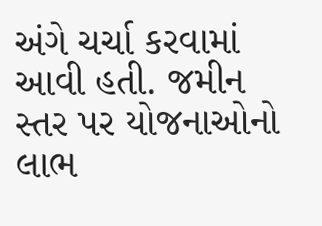અંગે ચર્ચા કરવામાં આવી હતી. જમીન સ્તર પર યોજનાઓનો લાભ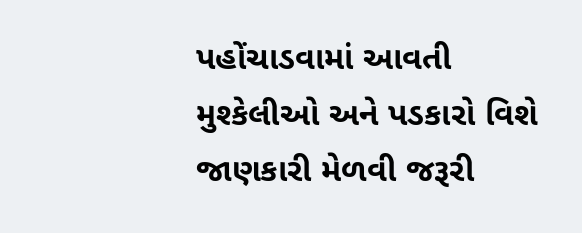પહોંચાડવામાં આવતી મુશ્કેલીઓ અને પડકારો વિશે જાણકારી મેળવી જરૂરી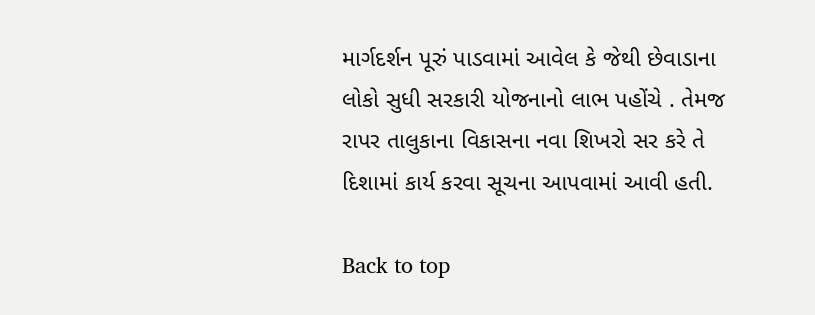માર્ગદર્શન પૂરું પાડવામાં આવેલ કે જેથી છેવાડાના લોકો સુધી સરકારી યોજનાનો લાભ પહોંચે . તેમજ રાપર તાલુકાના વિકાસના નવા શિખરો સર કરે તે દિશામાં કાર્ય કરવા સૂચના આપવામાં આવી હતી.

Back to top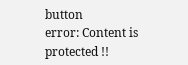button
error: Content is protected !!